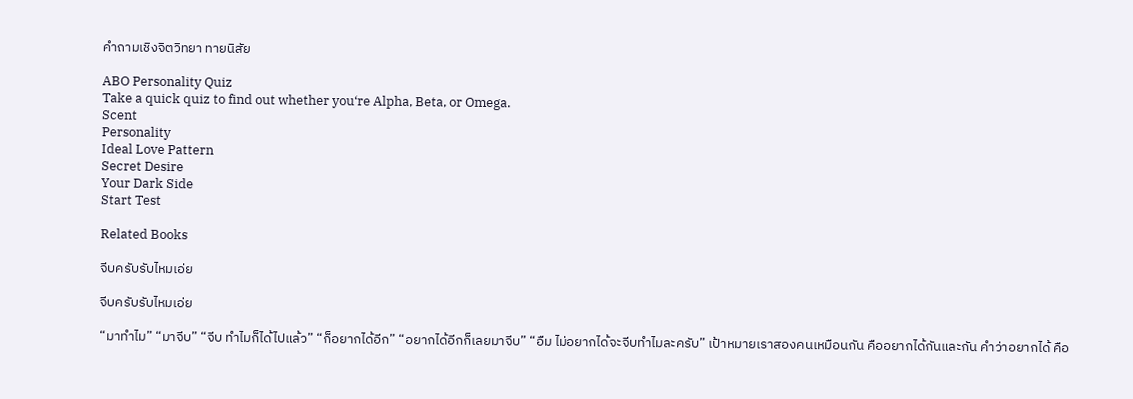คําถามเชิงจิตวิทยา ทายนิสัย

ABO Personality Quiz
Take a quick quiz to find out whether you‘re Alpha, Beta, or Omega.
Scent
Personality
Ideal Love Pattern
Secret Desire
Your Dark Side
Start Test

Related Books

จีบครับรับไหมเอ่ย

จีบครับรับไหมเอ่ย

“มาทำไม” “มาจีบ” “จีบ ทำไมก็ได้ไปแล้ว” “ก็อยากได้อีก” “อยากได้อีกก็เลยมาจีบ” “อืม ไม่อยากได้จะจีบทำไมละครับ” เป้าหมายเราสองคนเหมือนกัน คืออยากได้กันและกัน คำว่าอยากได้ คือ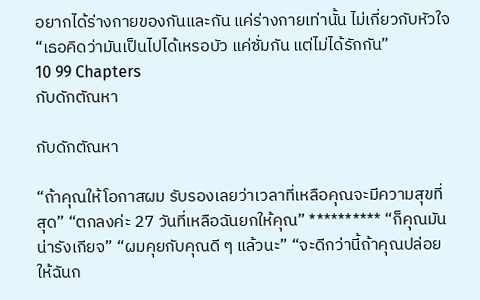อยากได้ร่างกายของกันและกัน แค่ร่างกายเท่านั้น ไม่เกี่ยวกับหัวใจ “เธอคิดว่ามันเป็นไปได้เหรอบัว แค่ซั่มกัน แต่ไม่ได้รักกัน”
10 99 Chapters
กับดักตัณหา

กับดักตัณหา

“ถ้าคุณให้โอกาสผม รับรองเลยว่าเวลาที่เหลือคุณจะมีความสุขที่สุด” “ตกลงค่ะ 27 วันที่เหลือฉันยกให้คุณ” ********** “ก็คุณมันน่ารังเกียจ” “ผมคุยกับคุณดี ๆ แล้วนะ” “จะดีกว่านี้ถ้าคุณปล่อยให้ฉันก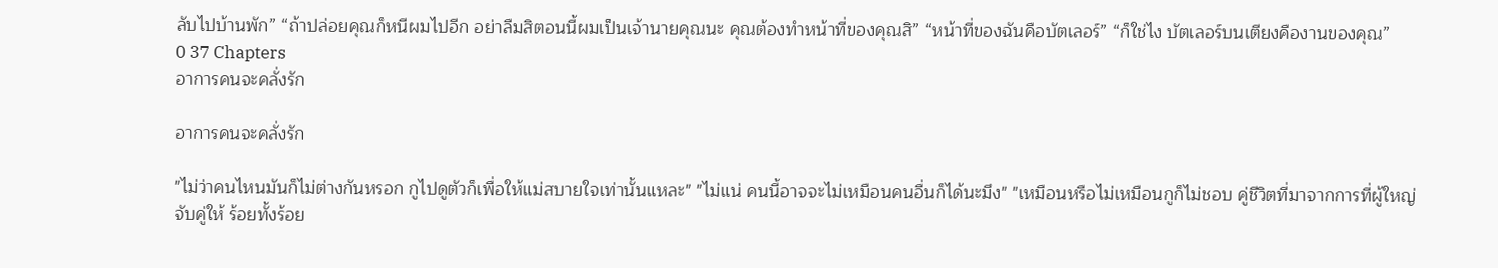ลับไปบ้านพัก” “ถ้าปล่อยคุณก็หนีผมไปอีก อย่าลืมสิตอนนี้ผมเป็นเจ้านายคุณนะ คุณต้องทำหน้าที่ของคุณสิ” “หน้าที่ของฉันคือบัตเลอร์” “ก็ใช่ไง บัตเลอร์บนเตียงคืองานของคุณ”
0 37 Chapters
อาการคนจะคลั่งรัก

อาการคนจะคลั่งรัก

"ไม่ว่าคนไหนมันก็ไม่ต่างกันหรอก กูไปดูตัวก็เพื่อให้แม่สบายใจเท่านั้นแหละ" "ไม่แน่ คนนี้อาจจะไม่เหมือนคนอื่นก็ได้นะมึง" "เหมือนหรือไม่เหมือนกูก็ไม่ชอบ คู่ชีวิตที่มาจากการที่ผู้ใหญ่จับคู่ให้ ร้อยทั้งร้อย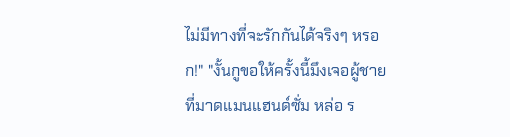ไม่มีทางที่จะรักกันได้จริงๆ หรอก!" "งั้นกูขอให้ครั้งนี้มึงเจอผู้ชายที่มาดแมนแฮนด์ซั่ม หล่อ ร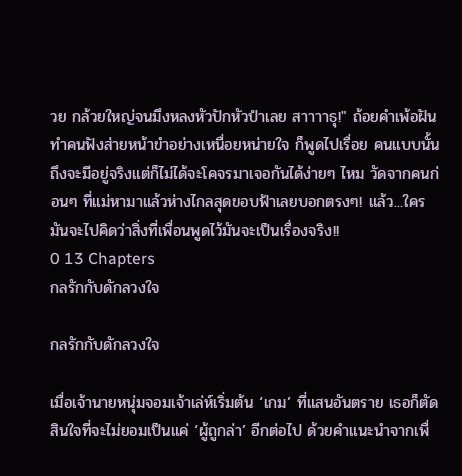วย กล้วยใหญ่จนมึงหลงหัวปักหัวปำเลย สาาาาธุ!" ถ้อยคำเพ้อฝันทำคนฟังส่ายหน้าขำอย่างเหนื่อยหน่ายใจ ก็พูดไปเรื่อย คนแบบนั้นถึงจะมีอยู่จริงแต่ก็ไม่ได้จะโคจรมาเจอกันได้ง่ายๆ ไหม วัดจากคนก่อนๆ ที่แม่หามาแล้วห่างไกลสุดขอบฟ้าเลยบอกตรงๆ! แล้ว...ใครมันจะไปคิดว่าสิ่งที่เพื่อนพูดไว้มันจะเป็นเรื่องจริง!!
0 13 Chapters
กลรักกับดักลวงใจ

กลรักกับดักลวงใจ

เมื่อเจ้านายหนุ่มจอมเจ้าเล่ห์เริ่มต้น ‘เกม’ ที่แสนอันตราย เธอก็ตัดสินใจที่จะไม่ยอมเป็นแค่ ‘ผู้ถูกล่า’ อีกต่อไป ด้วยคำแนะนำจากเพื่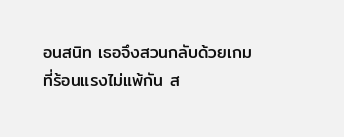อนสนิท เธอจึงสวนกลับด้วยเกมที่ร้อนแรงไม่แพ้กัน ส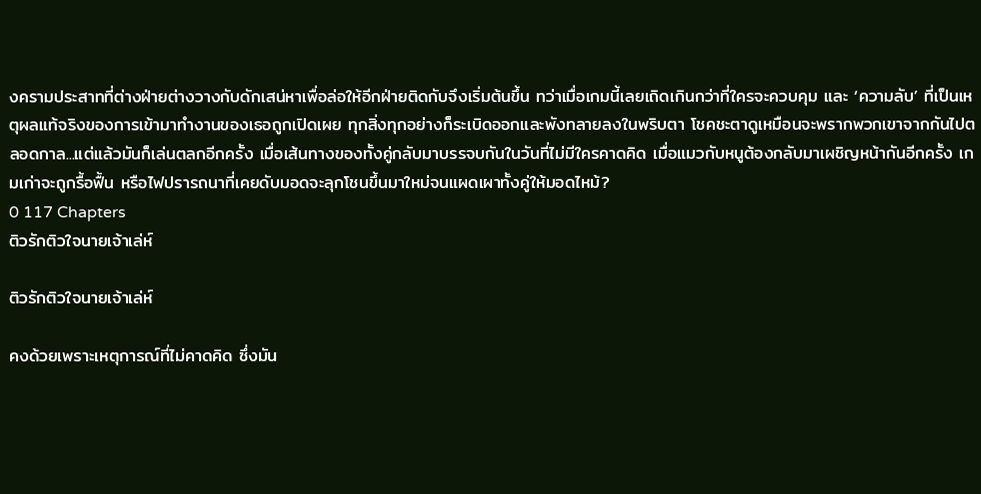งครามประสาทที่ต่างฝ่ายต่างวางกับดักเสน่หาเพื่อล่อให้อีกฝ่ายติดกับจึงเริ่มต้นขึ้น ทว่าเมื่อเกมนี้เลยเถิดเกินกว่าที่ใครจะควบคุม และ ‘ความลับ’ ที่เป็นเหตุผลแท้จริงของการเข้ามาทำงานของเธอถูกเปิดเผย ทุกสิ่งทุกอย่างก็ระเบิดออกและพังทลายลงในพริบตา โชคชะตาดูเหมือนจะพรากพวกเขาจากกันไปตลอดกาล...แต่แล้วมันก็เล่นตลกอีกครั้ง เมื่อเส้นทางของทั้งคู่กลับมาบรรจบกันในวันที่ไม่มีใครคาดคิด เมื่อแมวกับหนูต้องกลับมาเผชิญหน้ากันอีกครั้ง เกมเก่าจะถูกรื้อฟื้น หรือไฟปรารถนาที่เคยดับมอดจะลุกโชนขึ้นมาใหม่จนแผดเผาทั้งคู่ให้มอดไหม้?
0 117 Chapters
ติวรักติวใจนายเจ้าเล่ห์

ติวรักติวใจนายเจ้าเล่ห์

คงด้วยเพราะเหตุการณ์ที่ไม่คาดคิด ซึ่งมัน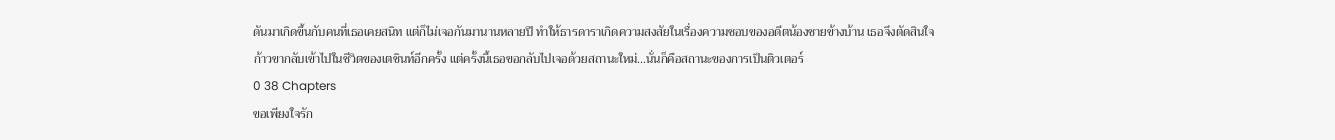ดันมาเกิดขึ้นกับคนที่เธอเคยสนิท แต่ก็ไม่เจอกันมานานหลายปี ทำให้ธารดาราเกิดความสงสัยในเรื่องความชอบของอดีตน้องชายข้างบ้าน เธอจึงตัดสินใจก้าวขากลับเข้าไปในชีวิตของเตชินท์อีกครั้ง แต่ครั้งนี้เธอขอกลับไปเจอด้วยสถานะใหม่...นั่นก็คือสถานะของการเป็นติวเตอร์
0 38 Chapters
ขอเพียงใจรัก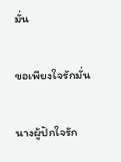มั่น

ขอเพียงใจรักมั่น

นางผู้ปักใจรัก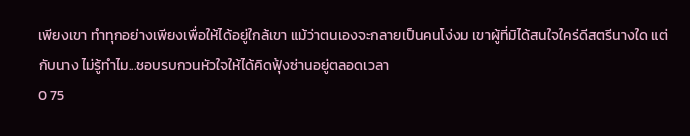เพียงเขา ทำทุกอย่างเพียงเพื่อให้ได้อยู่ใกล้เขา แม้ว่าตนเองจะกลายเป็นคนโง่งม เขาผู้ที่มิได้สนใจใคร่ดีสตรีนางใด แต่กับนาง ไม่รู้ทำไม...ชอบรบกวนหัวใจให้ได้คิดฟุ้งซ่านอยู่ตลอดเวลา
0 75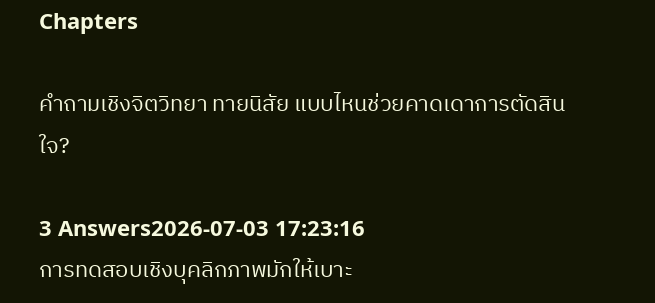Chapters

คําถามเชิงจิตวิทยา ทายนิสัย แบบไหนช่วยคาดเดาการตัดสินใจ?

3 Answers2026-07-03 17:23:16
การทดสอบเชิงบุคลิกภาพมักให้เบาะ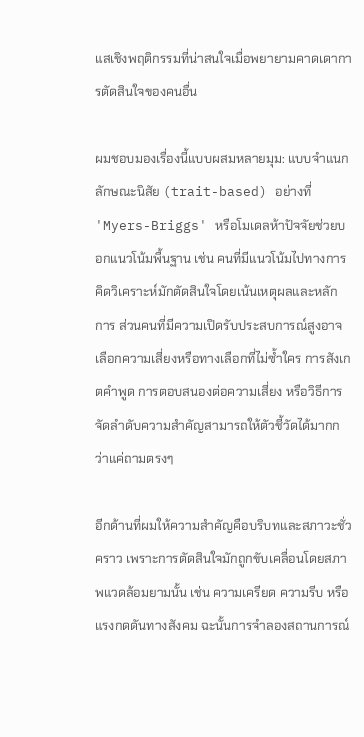แสเชิงพฤติกรรมที่น่าสนใจเมื่อพยายามคาดเดาการตัดสินใจของคนอื่น

ผมชอบมองเรื่องนี้แบบผสมหลายมุม: แบบจำแนกลักษณะนิสัย (trait-based) อย่างที่ 'Myers-Briggs' หรือโมเดลห้าปัจจัยช่วยบอกแนวโน้มพื้นฐาน เช่น คนที่มีแนวโน้มไปทางการคิดวิเคราะห์มักตัดสินใจโดยเน้นเหตุผลและหลักการ ส่วนคนที่มีความเปิดรับประสบการณ์สูงอาจเลือกความเสี่ยงหรือทางเลือกที่ไม่ซ้ำใคร การสังเกตคำพูด การตอบสนองต่อความเสี่ยง หรือวิธีการจัดลำดับความสำคัญสามารถให้ตัวชี้วัดได้มากกว่าแค่ถามตรงๆ

อีกด้านที่ผมให้ความสำคัญคือบริบทและสภาวะชั่วคราว เพราะการตัดสินใจมักถูกขับเคลื่อนโดยสภาพแวดล้อมยามนั้น เช่น ความเครียด ความรีบ หรือแรงกดดันทางสังคม ฉะนั้นการจำลองสถานการณ์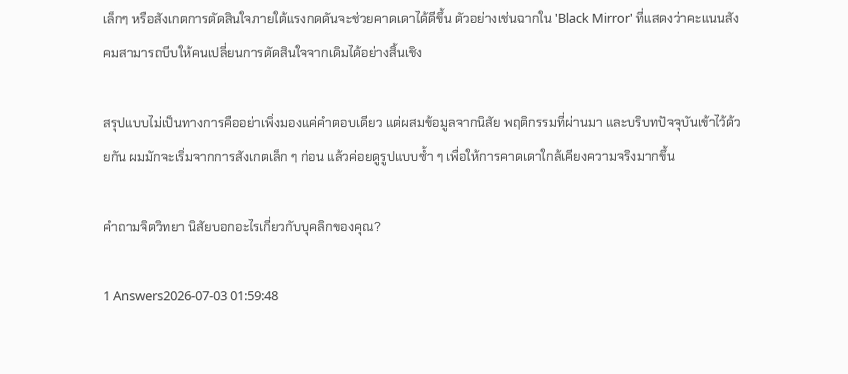เล็กๆ หรือสังเกตการตัดสินใจภายใต้แรงกดดันจะช่วยคาดเดาได้ดีขึ้น ตัวอย่างเช่นฉากใน 'Black Mirror' ที่แสดงว่าคะแนนสังคมสามารถบีบให้คนเปลี่ยนการตัดสินใจจากเดิมได้อย่างสิ้นเชิง

สรุปแบบไม่เป็นทางการคืออย่าเพิ่งมองแค่คำตอบเดียว แต่ผสมข้อมูลจากนิสัย พฤติกรรมที่ผ่านมา และบริบทปัจจุบันเข้าไว้ด้วยกัน ผมมักจะเริ่มจากการสังเกตเล็ก ๆ ก่อน แล้วค่อยดูรูปแบบซ้ำ ๆ เพื่อให้การคาดเดาใกล้เคียงความจริงมากขึ้น

คําถามจิตวิทยา นิสัยบอกอะไรเกี่ยวกับบุคลิกของคุณ?

1 Answers2026-07-03 01:59:48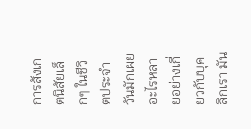การสังเกตนิสัยเล็กๆ ในชีวิตประจำวันมักเผยอะไรหลายอย่างเกี่ยวกับบุคลิกเรา มัน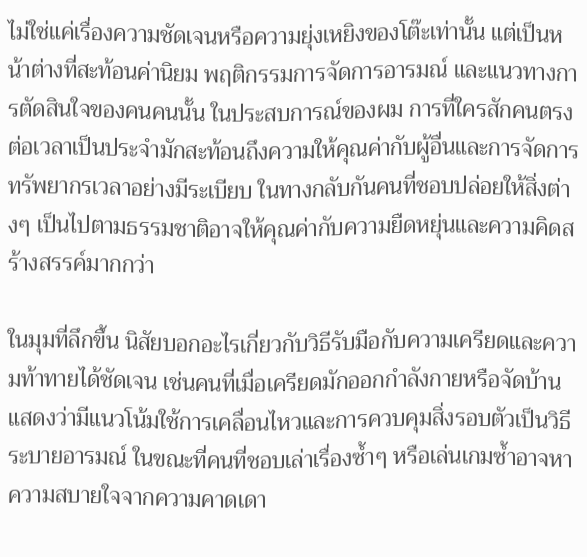ไม่ใช่แค่เรื่องความชัดเจนหรือความยุ่งเหยิงของโต๊ะเท่านั้น แต่เป็นหน้าต่างที่สะท้อนค่านิยม พฤติกรรมการจัดการอารมณ์ และแนวทางการตัดสินใจของคนคนนั้น ในประสบการณ์ของผม การที่ใครสักคนตรงต่อเวลาเป็นประจำมักสะท้อนถึงความให้คุณค่ากับผู้อื่นและการจัดการทรัพยากรเวลาอย่างมีระเบียบ ในทางกลับกันคนที่ชอบปล่อยให้สิ่งต่างๆ เป็นไปตามธรรมชาติอาจให้คุณค่ากับความยืดหยุ่นและความคิดสร้างสรรค์มากกว่า

ในมุมที่ลึกขึ้น นิสัยบอกอะไรเกี่ยวกับวิธีรับมือกับความเครียดและความท้าทายได้ชัดเจน เช่นคนที่เมื่อเครียดมักออกกำลังกายหรือจัดบ้าน แสดงว่ามีแนวโน้มใช้การเคลื่อนไหวและการควบคุมสิ่งรอบตัวเป็นวิธีระบายอารมณ์ ในขณะที่คนที่ชอบเล่าเรื่องซ้ำๆ หรือเล่นเกมซ้ำอาจหาความสบายใจจากความคาดเดา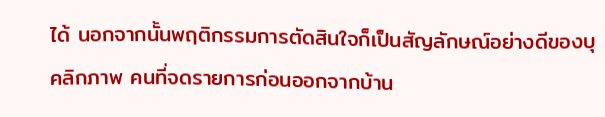ได้ นอกจากนั้นพฤติกรรมการตัดสินใจก็เป็นสัญลักษณ์อย่างดีของบุคลิกภาพ คนที่จดรายการก่อนออกจากบ้าน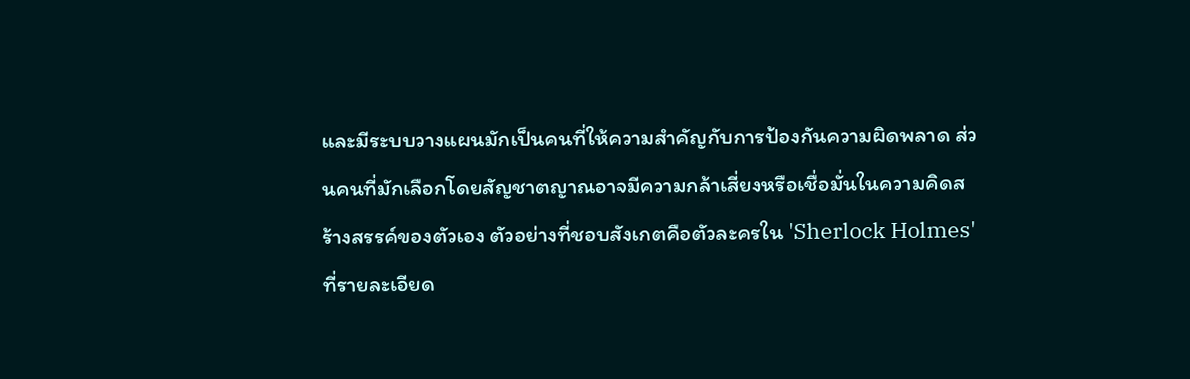และมีระบบวางแผนมักเป็นคนที่ให้ความสำคัญกับการป้องกันความผิดพลาด ส่วนคนที่มักเลือกโดยสัญชาตญาณอาจมีความกล้าเสี่ยงหรือเชื่อมั่นในความคิดสร้างสรรค์ของตัวเอง ตัวอย่างที่ชอบสังเกตคือตัวละครใน 'Sherlock Holmes' ที่รายละเอียด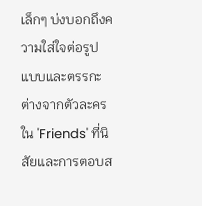เล็กๆ บ่งบอกถึงความใส่ใจต่อรูปแบบและตรรกะ ต่างจากตัวละครใน 'Friends' ที่นิสัยและการตอบส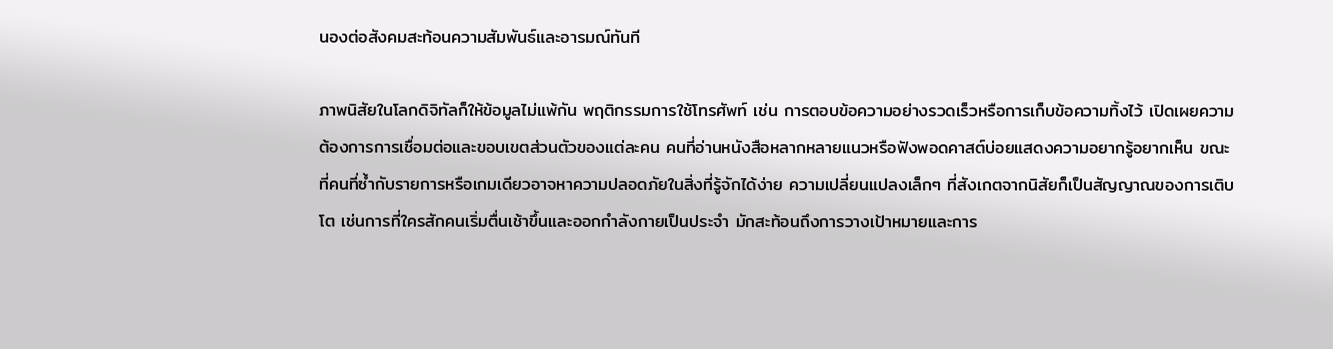นองต่อสังคมสะท้อนความสัมพันธ์และอารมณ์ทันที

ภาพนิสัยในโลกดิจิทัลก็ให้ข้อมูลไม่แพ้กัน พฤติกรรมการใช้โทรศัพท์ เช่น การตอบข้อความอย่างรวดเร็วหรือการเก็บข้อความทิ้งไว้ เปิดเผยความต้องการการเชื่อมต่อและขอบเขตส่วนตัวของแต่ละคน คนที่อ่านหนังสือหลากหลายแนวหรือฟังพอดคาสต์บ่อยแสดงความอยากรู้อยากเห็น ขณะที่คนที่ซ้ำกับรายการหรือเกมเดียวอาจหาความปลอดภัยในสิ่งที่รู้จักได้ง่าย ความเปลี่ยนแปลงเล็กๆ ที่สังเกตจากนิสัยก็เป็นสัญญาณของการเติบโต เช่นการที่ใครสักคนเริ่มตื่นเช้าขึ้นและออกกำลังกายเป็นประจำ มักสะท้อนถึงการวางเป้าหมายและการ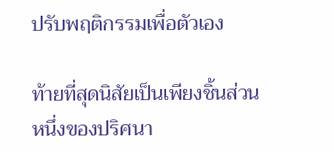ปรับพฤติกรรมเพื่อตัวเอง

ท้ายที่สุดนิสัยเป็นเพียงชิ้นส่วนหนึ่งของปริศนา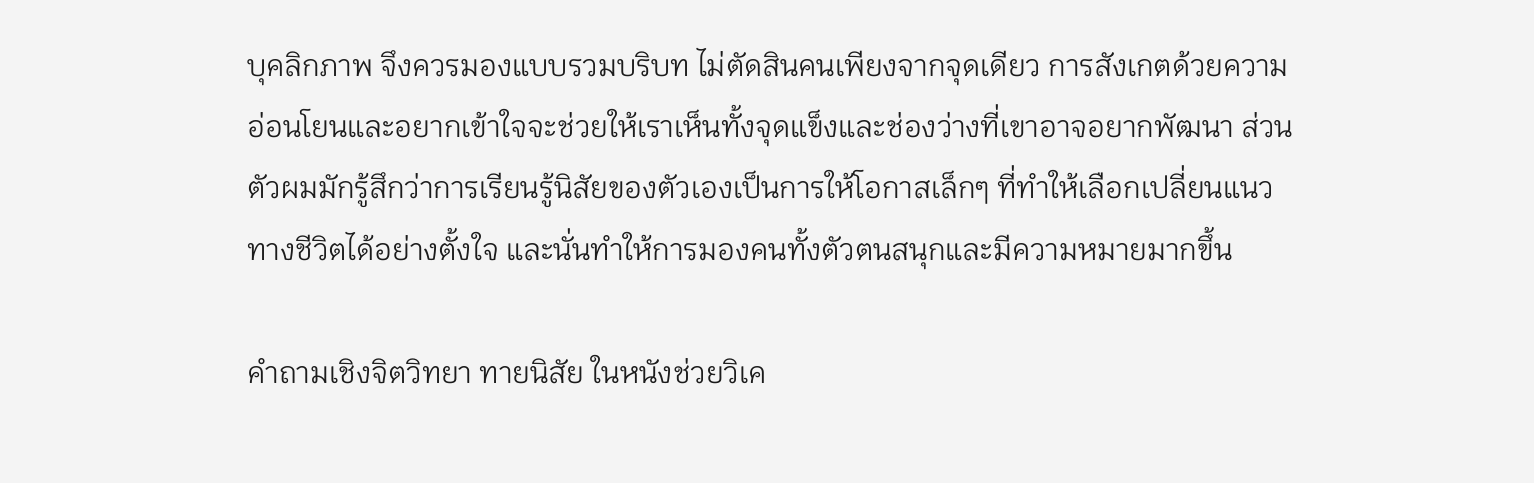บุคลิกภาพ จึงควรมองแบบรวมบริบท ไม่ตัดสินคนเพียงจากจุดเดียว การสังเกตด้วยความอ่อนโยนและอยากเข้าใจจะช่วยให้เราเห็นทั้งจุดแข็งและช่องว่างที่เขาอาจอยากพัฒนา ส่วนตัวผมมักรู้สึกว่าการเรียนรู้นิสัยของตัวเองเป็นการให้โอกาสเล็กๆ ที่ทำให้เลือกเปลี่ยนแนวทางชีวิตได้อย่างตั้งใจ และนั่นทำให้การมองคนทั้งตัวตนสนุกและมีความหมายมากขึ้น

คําถามเชิงจิตวิทยา ทายนิสัย ในหนังช่วยวิเค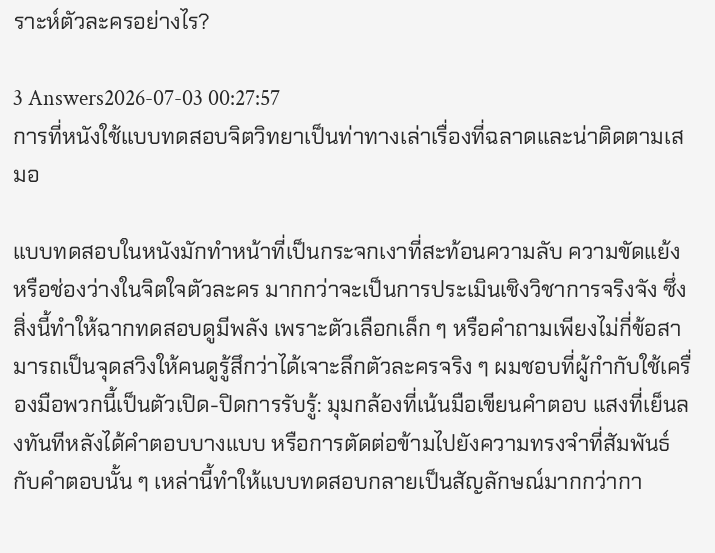ราะห์ตัวละครอย่างไร?

3 Answers2026-07-03 00:27:57
การที่หนังใช้แบบทดสอบจิตวิทยาเป็นท่าทางเล่าเรื่องที่ฉลาดและน่าติดตามเสมอ

แบบทดสอบในหนังมักทำหน้าที่เป็นกระจกเงาที่สะท้อนความลับ ความขัดแย้ง หรือช่องว่างในจิตใจตัวละคร มากกว่าจะเป็นการประเมินเชิงวิชาการจริงจัง ซึ่งสิ่งนี้ทำให้ฉากทดสอบดูมีพลัง เพราะตัวเลือกเล็ก ๆ หรือคำถามเพียงไม่กี่ข้อสามารถเป็นจุดสวิงให้คนดูรู้สึกว่าได้เจาะลึกตัวละครจริง ๆ ผมชอบที่ผู้กำกับใช้เครื่องมือพวกนี้เป็นตัวเปิด-ปิดการรับรู้: มุมกล้องที่เน้นมือเขียนคำตอบ แสงที่เย็นลงทันทีหลังได้คำตอบบางแบบ หรือการตัดต่อข้ามไปยังความทรงจำที่สัมพันธ์กับคำตอบนั้น ๆ เหล่านี้ทำให้แบบทดสอบกลายเป็นสัญลักษณ์มากกว่ากา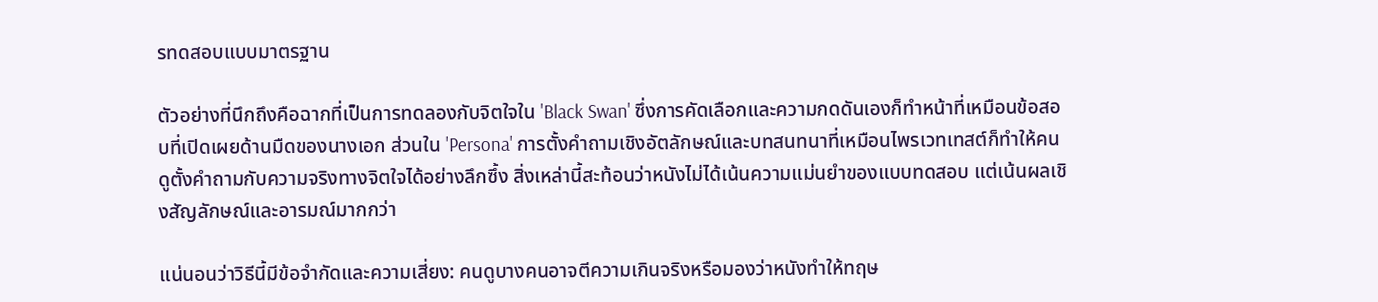รทดสอบแบบมาตรฐาน

ตัวอย่างที่นึกถึงคือฉากที่เป็นการทดลองกับจิตใจใน 'Black Swan' ซึ่งการคัดเลือกและความกดดันเองก็ทำหน้าที่เหมือนข้อสอบที่เปิดเผยด้านมืดของนางเอก ส่วนใน 'Persona' การตั้งคำถามเชิงอัตลักษณ์และบทสนทนาที่เหมือนไพรเวทเทสต์ก็ทำให้คนดูตั้งคำถามกับความจริงทางจิตใจได้อย่างลึกซึ้ง สิ่งเหล่านี้สะท้อนว่าหนังไม่ได้เน้นความแม่นยำของแบบทดสอบ แต่เน้นผลเชิงสัญลักษณ์และอารมณ์มากกว่า

แน่นอนว่าวิธีนี้มีข้อจำกัดและความเสี่ยง: คนดูบางคนอาจตีความเกินจริงหรือมองว่าหนังทำให้ทฤษ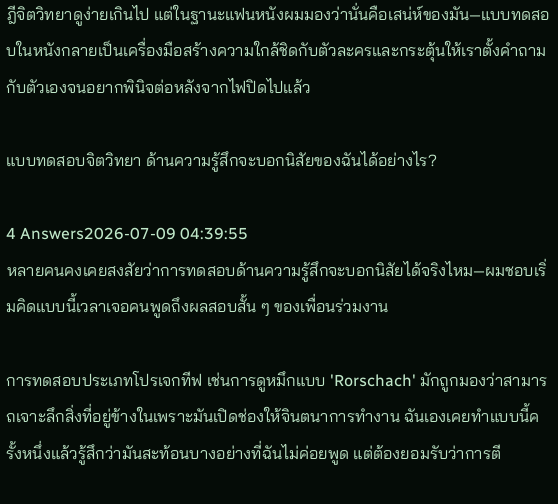ฎีจิตวิทยาดูง่ายเกินไป แต่ในฐานะแฟนหนังผมมองว่านั่นคือเสน่ห์ของมัน—แบบทดสอบในหนังกลายเป็นเครื่องมือสร้างความใกล้ชิดกับตัวละครและกระตุ้นให้เราตั้งคำถามกับตัวเองจนอยากพินิจต่อหลังจากไฟปิดไปแล้ว

แบบทดสอบจิตวิทยา ด้านความรู้สึกจะบอกนิสัยของฉันได้อย่างไร?

4 Answers2026-07-09 04:39:55
หลายคนคงเคยสงสัยว่าการทดสอบด้านความรู้สึกจะบอกนิสัยได้จริงไหม—ผมชอบเริ่มคิดแบบนี้เวลาเจอคนพูดถึงผลสอบสั้น ๆ ของเพื่อนร่วมงาน

การทดสอบประเภทโปรเจกทีฟ เช่นการดูหมึกแบบ 'Rorschach' มักถูกมองว่าสามารถเจาะลึกสิ่งที่อยู่ข้างในเพราะมันเปิดช่องให้จินตนาการทำงาน ฉันเองเคยทำแบบนี้ครั้งหนึ่งแล้วรู้สึกว่ามันสะท้อนบางอย่างที่ฉันไม่ค่อยพูด แต่ต้องยอมรับว่าการตี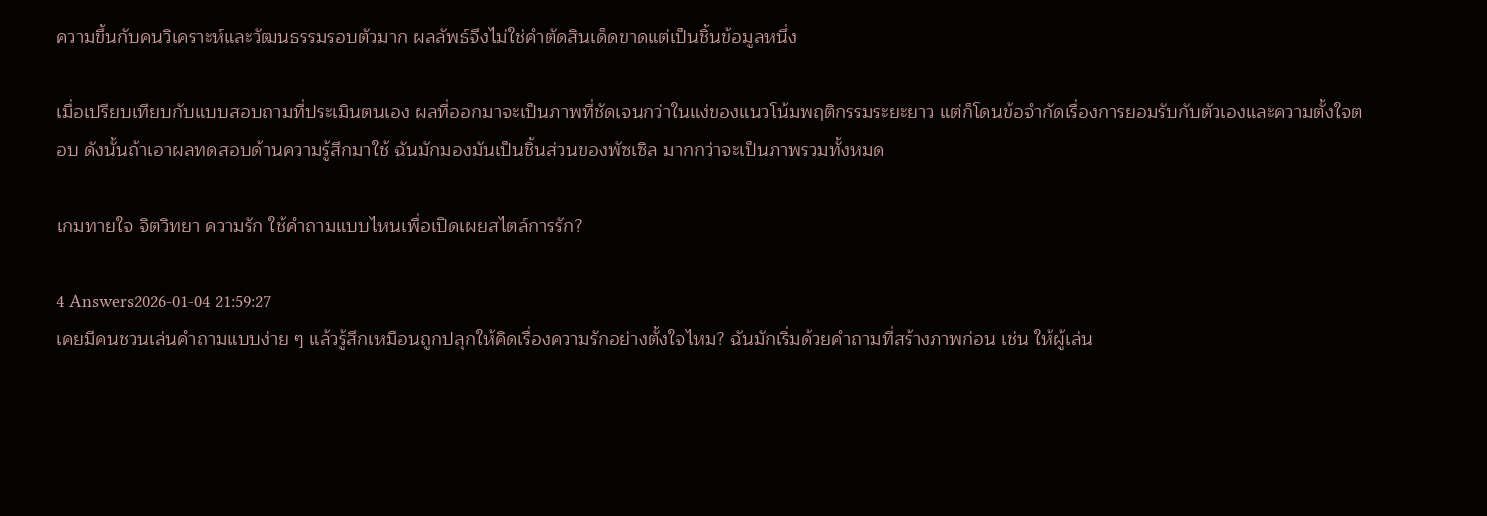ความขึ้นกับคนวิเคราะห์และวัฒนธรรมรอบตัวมาก ผลลัพธ์จึงไม่ใช่คำตัดสินเด็ดขาดแต่เป็นชิ้นข้อมูลหนึ่ง

เมื่อเปรียบเทียบกับแบบสอบถามที่ประเมินตนเอง ผลที่ออกมาจะเป็นภาพที่ชัดเจนกว่าในแง่ของแนวโน้มพฤติกรรมระยะยาว แต่ก็โดนข้อจำกัดเรื่องการยอมรับกับตัวเองและความตั้งใจตอบ ดังนั้นถ้าเอาผลทดสอบด้านความรู้สึกมาใช้ ฉันมักมองมันเป็นชิ้นส่วนของพัซเซิล มากกว่าจะเป็นภาพรวมทั้งหมด

เกมทายใจ จิตวิทยา ความรัก ใช้คำถามแบบไหนเพื่อเปิดเผยสไตล์การรัก?

4 Answers2026-01-04 21:59:27
เคยมีคนชวนเล่นคำถามแบบง่าย ๆ แล้วรู้สึกเหมือนถูกปลุกให้คิดเรื่องความรักอย่างตั้งใจไหม? ฉันมักเริ่มด้วยคำถามที่สร้างภาพก่อน เช่น ให้ผู้เล่น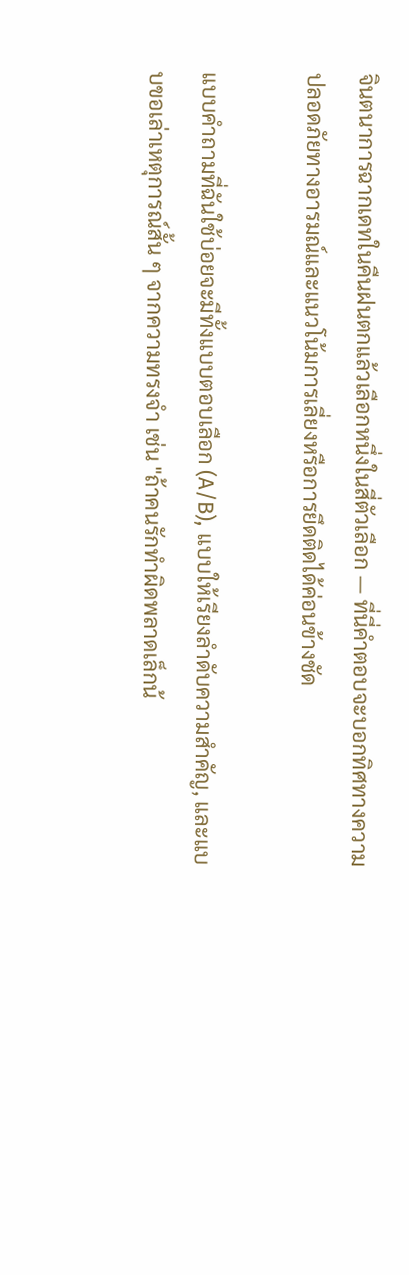จินตนาการฉากเดทในคืนฝนตกแล้วเลือกหนึ่งในสี่ตัวเลือก — ที่นี่คำตอบจะบอกทิศทางความปลอดภัยทางอารมณ์และแนวโน้มการเลี่ยงหรือการยึดติดได้ค่อนข้างชัด

แบบคำถามที่ฉันใช้บ่อยจะมีทั้งแบบตอบเลือก (A/B), แบบให้เรียงลำดับความสำคัญ, และแบบขอเล่าเหตุการณ์สั้น ๆ จากความทรงจำ เช่น "ถ้าคนรักทำผิดพลาดเล็กน้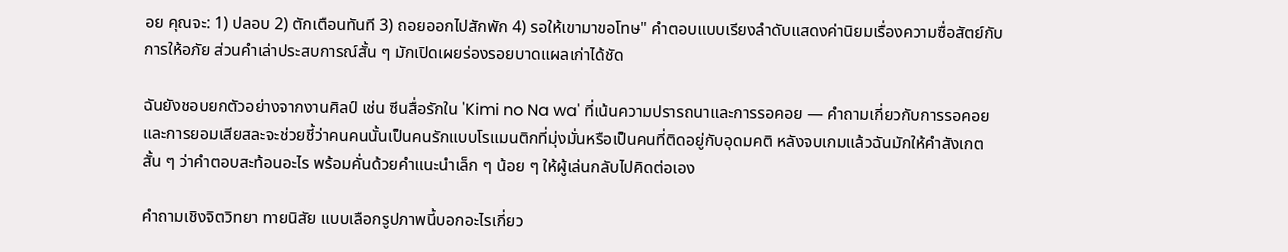อย คุณจะ: 1) ปลอบ 2) ตักเตือนทันที 3) ถอยออกไปสักพัก 4) รอให้เขามาขอโทษ" คำตอบแบบเรียงลำดับแสดงค่านิยมเรื่องความซื่อสัตย์กับการให้อภัย ส่วนคำเล่าประสบการณ์สั้น ๆ มักเปิดเผยร่องรอยบาดแผลเก่าได้ชัด

ฉันยังชอบยกตัวอย่างจากงานศิลป์ เช่น ซีนสื่อรักใน 'Kimi no Na wa' ที่เน้นความปรารถนาและการรอคอย — คำถามเกี่ยวกับการรอคอยและการยอมเสียสละจะช่วยชี้ว่าคนคนนั้นเป็นคนรักแบบโรแมนติกที่มุ่งมั่นหรือเป็นคนที่ติดอยู่กับอุดมคติ หลังจบเกมแล้วฉันมักให้คำสังเกตสั้น ๆ ว่าคำตอบสะท้อนอะไร พร้อมคั่นด้วยคำแนะนำเล็ก ๆ น้อย ๆ ให้ผู้เล่นกลับไปคิดต่อเอง

คําถามเชิงจิตวิทยา ทายนิสัย แบบเลือกรูปภาพนี้บอกอะไรเกี่ยว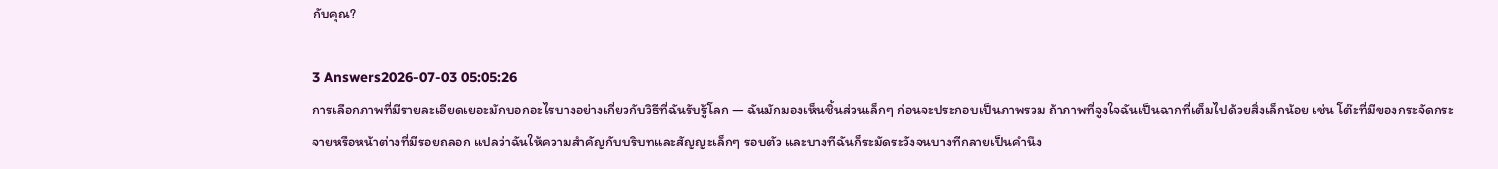กับคุณ?

3 Answers2026-07-03 05:05:26
การเลือกภาพที่มีรายละเอียดเยอะมักบอกอะไรบางอย่างเกี่ยวกับวิธีที่ฉันรับรู้โลก — ฉันมักมองเห็นชิ้นส่วนเล็กๆ ก่อนจะประกอบเป็นภาพรวม ถ้าภาพที่จูงใจฉันเป็นฉากที่เต็มไปด้วยสิ่งเล็กน้อย เช่น โต๊ะที่มีของกระจัดกระจายหรือหน้าต่างที่มีรอยถลอก แปลว่าฉันให้ความสำคัญกับบริบทและสัญญะเล็กๆ รอบตัว และบางทีฉันก็ระมัดระวังจนบางทีกลายเป็นคำนึง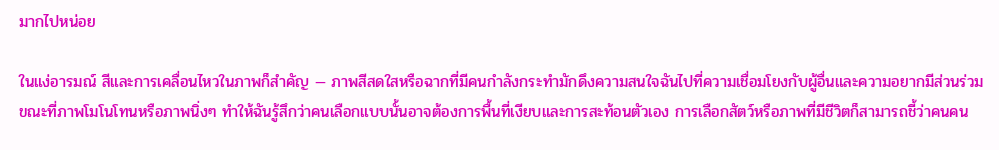มากไปหน่อย

ในแง่อารมณ์ สีและการเคลื่อนไหวในภาพก็สำคัญ — ภาพสีสดใสหรือฉากที่มีคนกำลังกระทำมักดึงความสนใจฉันไปที่ความเชื่อมโยงกับผู้อื่นและความอยากมีส่วนร่วม ขณะที่ภาพโมโนโทนหรือภาพนิ่งๆ ทำให้ฉันรู้สึกว่าคนเลือกแบบนั้นอาจต้องการพื้นที่เงียบและการสะท้อนตัวเอง การเลือกสัตว์หรือภาพที่มีชีวิตก็สามารถชี้ว่าคนคน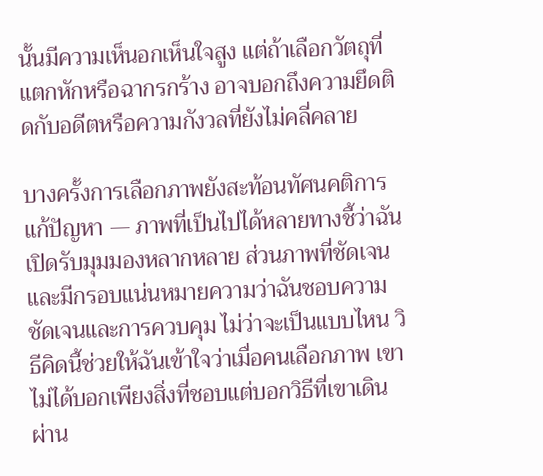นั้นมีความเห็นอกเห็นใจสูง แต่ถ้าเลือกวัตถุที่แตกหักหรือฉากรกร้าง อาจบอกถึงความยึดติดกับอดีตหรือความกังวลที่ยังไม่คลี่คลาย

บางครั้งการเลือกภาพยังสะท้อนทัศนคติการแก้ปัญหา — ภาพที่เป็นไปได้หลายทางชี้ว่าฉันเปิดรับมุมมองหลากหลาย ส่วนภาพที่ชัดเจนและมีกรอบแน่นหมายความว่าฉันชอบความชัดเจนและการควบคุม ไม่ว่าจะเป็นแบบไหน วิธีคิดนี้ช่วยให้ฉันเข้าใจว่าเมื่อคนเลือกภาพ เขาไม่ได้บอกเพียงสิ่งที่ชอบแต่บอกวิธีที่เขาเดินผ่าน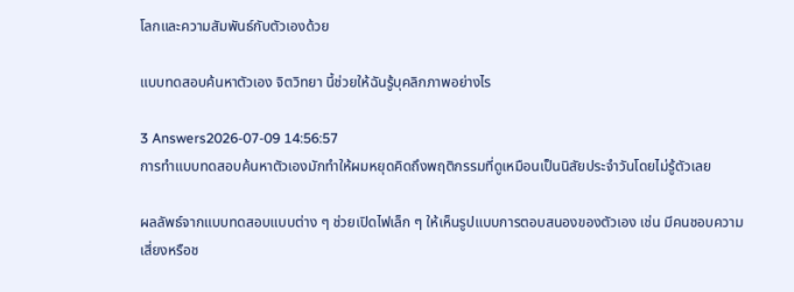โลกและความสัมพันธ์กับตัวเองด้วย

แบบทดสอบค้นหาตัวเอง จิตวิทยา นี้ช่วยให้ฉันรู้บุคลิกภาพอย่างไร

3 Answers2026-07-09 14:56:57
การทำแบบทดสอบค้นหาตัวเองมักทำให้ผมหยุดคิดถึงพฤติกรรมที่ดูเหมือนเป็นนิสัยประจำวันโดยไม่รู้ตัวเลย

ผลลัพธ์จากแบบทดสอบแบบต่าง ๆ ช่วยเปิดไฟเล็ก ๆ ให้เห็นรูปแบบการตอบสนองของตัวเอง เช่น มีคนชอบความเสี่ยงหรือช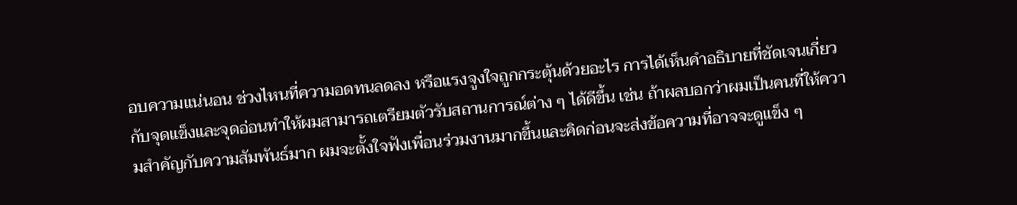อบความแน่นอน ช่วงไหนที่ความอดทนลดลง หรือแรงจูงใจถูกกระตุ้นด้วยอะไร การได้เห็นคำอธิบายที่ชัดเจนเกี่ยวกับจุดแข็งและจุดอ่อนทำให้ผมสามารถเตรียมตัวรับสถานการณ์ต่าง ๆ ได้ดีขึ้น เช่น ถ้าผลบอกว่าผมเป็นคนที่ให้ความสำคัญกับความสัมพันธ์มาก ผมจะตั้งใจฟังเพื่อนร่วมงานมากขึ้นและคิดก่อนจะส่งข้อความที่อาจจะดูแข็ง ๆ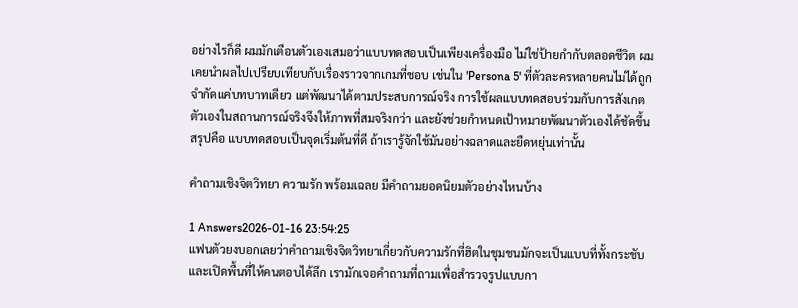อย่างไรก็ดี ผมมักเตือนตัวเองเสมอว่าแบบทดสอบเป็นเพียงเครื่องมือ ไม่ใช่ป้ายกำกับตลอดชีวิต ผมเคยนำผลไปเปรียบเทียบกับเรื่องราวจากเกมที่ชอบ เช่นใน 'Persona 5' ที่ตัวละครหลายคนไม่ได้ถูกจำกัดแค่บทบาทเดียว แต่พัฒนาได้ตามประสบการณ์จริง การใช้ผลแบบทดสอบร่วมกับการสังเกตตัวเองในสถานการณ์จริงจึงให้ภาพที่สมจริงกว่า และยังช่วยกำหนดเป้าหมายพัฒนาตัวเองได้ชัดขึ้น สรุปคือ แบบทดสอบเป็นจุดเริ่มต้นที่ดี ถ้าเรารู้จักใช้มันอย่างฉลาดและยืดหยุ่นเท่านั้น

คําถามเชิงจิตวิทยา ความรัก พร้อมเฉลย มีคำถามยอดนิยมตัวอย่างไหนบ้าง

1 Answers2026-01-16 23:54:25
แฟนตัวยงบอกเลยว่าคำถามเชิงจิตวิทยาเกี่ยวกับความรักที่ฮิตในชุมชนมักจะเป็นแบบที่ทั้งกระชับและเปิดพื้นที่ให้คนตอบได้ลึก เรามักเจอคำถามที่ถามเพื่อสำรวจรูปแบบกา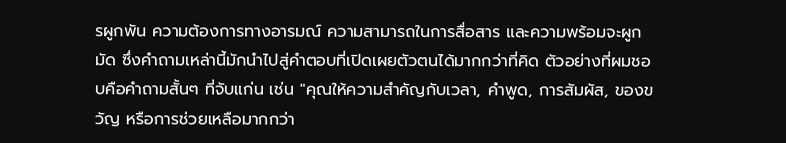รผูกพัน ความต้องการทางอารมณ์ ความสามารถในการสื่อสาร และความพร้อมจะผูกมัด ซึ่งคำถามเหล่านี้มักนำไปสู่คำตอบที่เปิดเผยตัวตนได้มากกว่าที่คิด ตัวอย่างที่ผมชอบคือคำถามสั้นๆ ที่จับแก่น เช่น "คุณให้ความสำคัญกับเวลา, คำพูด, การสัมผัส, ของขวัญ หรือการช่วยเหลือมากกว่า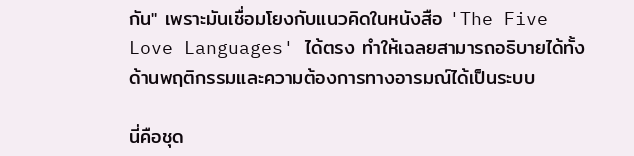กัน" เพราะมันเชื่อมโยงกับแนวคิดในหนังสือ 'The Five Love Languages' ได้ตรง ทำให้เฉลยสามารถอธิบายได้ทั้งด้านพฤติกรรมและความต้องการทางอารมณ์ได้เป็นระบบ

นี่คือชุด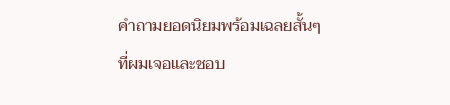คำถามยอดนิยมพร้อมเฉลยสั้นๆ ที่ผมเจอและชอบ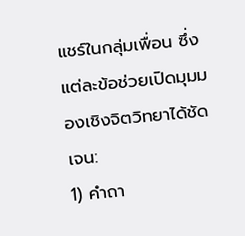แชร์ในกลุ่มเพื่อน ซึ่งแต่ละข้อช่วยเปิดมุมมองเชิงจิตวิทยาได้ชัดเจน:
1) คำถา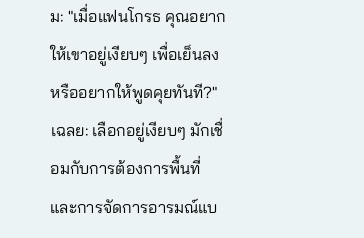ม: "เมื่อแฟนโกรธ คุณอยากให้เขาอยู่เงียบๆ เพื่อเย็นลง หรืออยากให้พูดคุยทันที?" เฉลย: เลือกอยู่เงียบๆ มักเชื่อมกับการต้องการพื้นที่และการจัดการอารมณ์แบ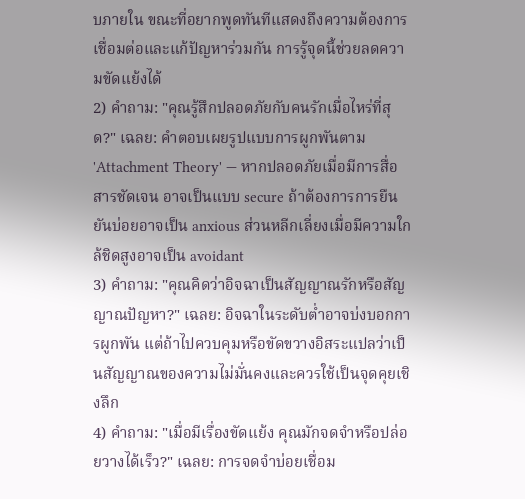บภายใน ขณะที่อยากพูดทันทีแสดงถึงความต้องการเชื่อมต่อและแก้ปัญหาร่วมกัน การรู้จุดนี้ช่วยลดความขัดแย้งได้
2) คำถาม: "คุณรู้สึกปลอดภัยกับคนรักเมื่อไหร่ที่สุด?" เฉลย: คำตอบเผยรูปแบบการผูกพันตาม 'Attachment Theory' — หากปลอดภัยเมื่อมีการสื่อสารชัดเจน อาจเป็นแบบ secure ถ้าต้องการการยืนยันบ่อยอาจเป็น anxious ส่วนหลีกเลี่ยงเมื่อมีความใกล้ชิดสูงอาจเป็น avoidant
3) คำถาม: "คุณคิดว่าอิจฉาเป็นสัญญาณรักหรือสัญญาณปัญหา?" เฉลย: อิจฉาในระดับต่ำอาจบ่งบอกการผูกพัน แต่ถ้าไปควบคุมหรือขัดขวางอิสระแปลว่าเป็นสัญญาณของความไม่มั่นคงและควรใช้เป็นจุดคุยเชิงลึก
4) คำถาม: "เมื่อมีเรื่องขัดแย้ง คุณมักจดจำหรือปล่อยวางได้เร็ว?" เฉลย: การจดจำบ่อยเชื่อม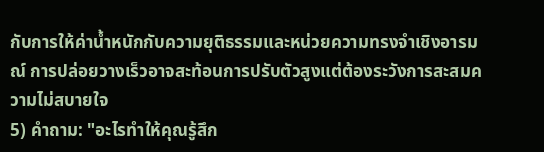กับการให้ค่าน้ำหนักกับความยุติธรรมและหน่วยความทรงจำเชิงอารมณ์ การปล่อยวางเร็วอาจสะท้อนการปรับตัวสูงแต่ต้องระวังการสะสมความไม่สบายใจ
5) คำถาม: "อะไรทำให้คุณรู้สึก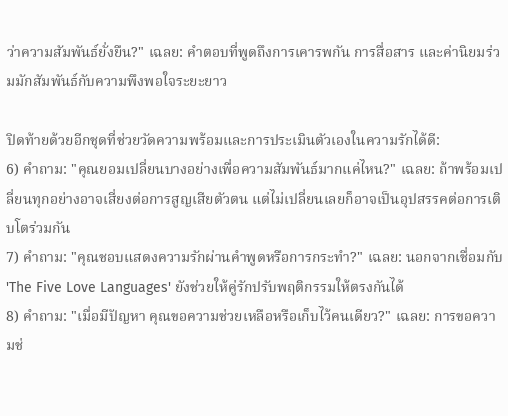ว่าความสัมพันธ์ยั่งยืน?" เฉลย: คำตอบที่พูดถึงการเคารพกัน การสื่อสาร และค่านิยมร่วมมักสัมพันธ์กับความพึงพอใจระยะยาว

ปิดท้ายด้วยอีกชุดที่ช่วยวัดความพร้อมและการประเมินตัวเองในความรักได้ดี:
6) คำถาม: "คุณยอมเปลี่ยนบางอย่างเพื่อความสัมพันธ์มากแค่ไหน?" เฉลย: ถ้าพร้อมเปลี่ยนทุกอย่างอาจเสี่ยงต่อการสูญเสียตัวตน แต่ไม่เปลี่ยนเลยก็อาจเป็นอุปสรรคต่อการเติบโตร่วมกัน
7) คำถาม: "คุณชอบแสดงความรักผ่านคำพูดหรือการกระทำ?" เฉลย: นอกจากเชื่อมกับ 'The Five Love Languages' ยังช่วยให้คู่รักปรับพฤติกรรมให้ตรงกันได้
8) คำถาม: "เมื่อมีปัญหา คุณขอความช่วยเหลือหรือเก็บไว้คนเดียว?" เฉลย: การขอความช่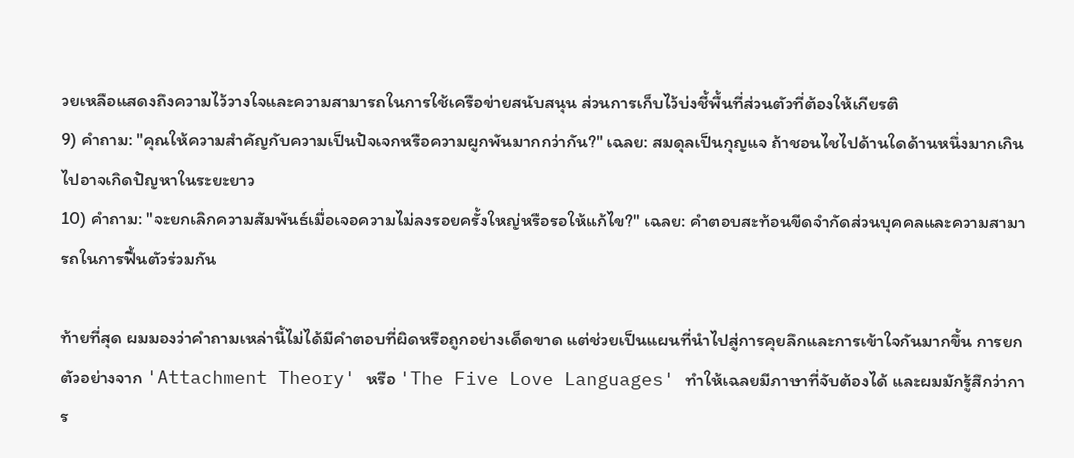วยเหลือแสดงถึงความไว้วางใจและความสามารถในการใช้เครือข่ายสนับสนุน ส่วนการเก็บไว้บ่งชี้พื้นที่ส่วนตัวที่ต้องให้เกียรติ
9) คำถาม: "คุณให้ความสำคัญกับความเป็นปัจเจกหรือความผูกพันมากกว่ากัน?" เฉลย: สมดุลเป็นกุญแจ ถ้าชอนไชไปด้านใดด้านหนึ่งมากเกินไปอาจเกิดปัญหาในระยะยาว
10) คำถาม: "จะยกเลิกความสัมพันธ์เมื่อเจอความไม่ลงรอยครั้งใหญ่หรือรอให้แก้ไข?" เฉลย: คำตอบสะท้อนขีดจำกัดส่วนบุคคลและความสามารถในการฟื้นตัวร่วมกัน

ท้ายที่สุด ผมมองว่าคำถามเหล่านี้ไม่ได้มีคำตอบที่ผิดหรือถูกอย่างเด็ดขาด แต่ช่วยเป็นแผนที่นำไปสู่การคุยลึกและการเข้าใจกันมากขึ้น การยกตัวอย่างจาก 'Attachment Theory' หรือ 'The Five Love Languages' ทำให้เฉลยมีภาษาที่จับต้องได้ และผมมักรู้สึกว่าการ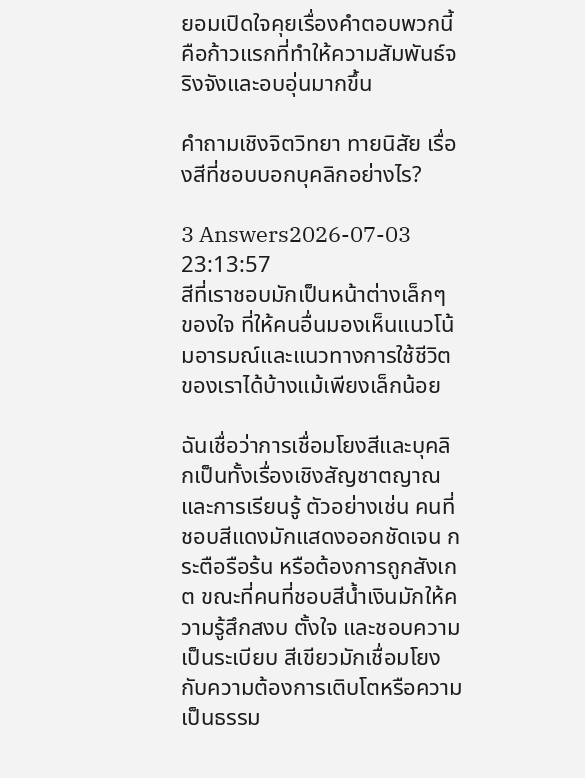ยอมเปิดใจคุยเรื่องคำตอบพวกนี้คือก้าวแรกที่ทำให้ความสัมพันธ์จริงจังและอบอุ่นมากขึ้น

คําถามเชิงจิตวิทยา ทายนิสัย เรื่องสีที่ชอบบอกบุคลิกอย่างไร?

3 Answers2026-07-03 23:13:57
สีที่เราชอบมักเป็นหน้าต่างเล็กๆ ของใจ ที่ให้คนอื่นมองเห็นแนวโน้มอารมณ์และแนวทางการใช้ชีวิตของเราได้บ้างแม้เพียงเล็กน้อย

ฉันเชื่อว่าการเชื่อมโยงสีและบุคลิกเป็นทั้งเรื่องเชิงสัญชาตญาณและการเรียนรู้ ตัวอย่างเช่น คนที่ชอบสีแดงมักแสดงออกชัดเจน กระตือรือร้น หรือต้องการถูกสังเกต ขณะที่คนที่ชอบสีน้ำเงินมักให้ความรู้สึกสงบ ตั้งใจ และชอบความเป็นระเบียบ สีเขียวมักเชื่อมโยงกับความต้องการเติบโตหรือความเป็นธรรม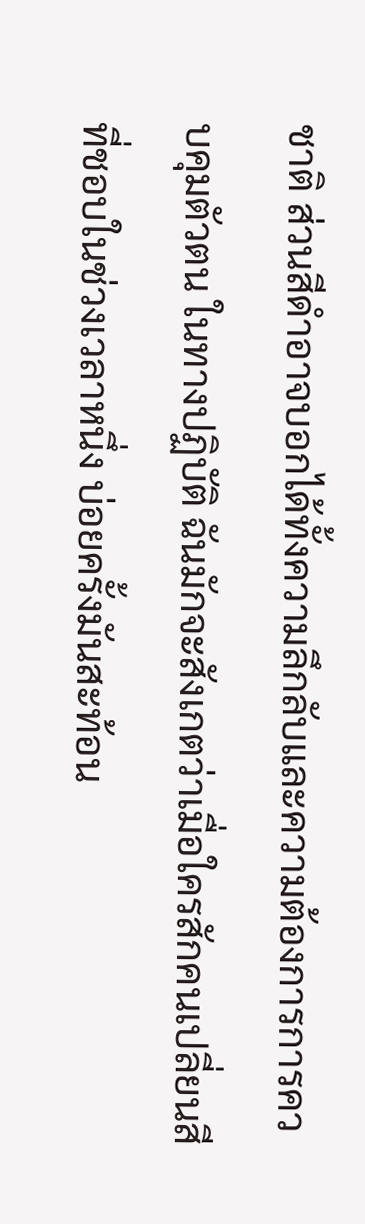ชาติ ส่วนสีดำอาจบอกได้ทั้งความลึกลับและความต้องการการควบคุมตัวตน ในทางปฏิบัติ ฉันมักจะสังเกตว่าเมื่อใครสักคนเปลี่ยนสีที่ชอบในช่วงเวลาหนึ่ง บ่อยครั้งมันสะท้อน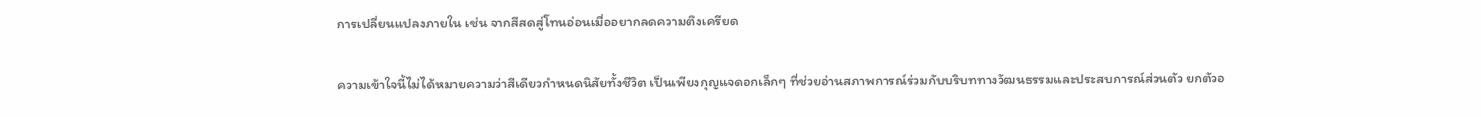การเปลี่ยนแปลงภายใน เช่น จากสีสดสู่โทนอ่อนเมื่ออยากลดความตึงเครียด

ความเข้าใจนี้ไม่ได้หมายความว่าสีเดียวกำหนดนิสัยทั้งชีวิต เป็นเพียงกุญแจดอกเล็กๆ ที่ช่วยอ่านสภาพการณ์ร่วมกับบริบททางวัฒนธรรมและประสบการณ์ส่วนตัว ยกตัวอ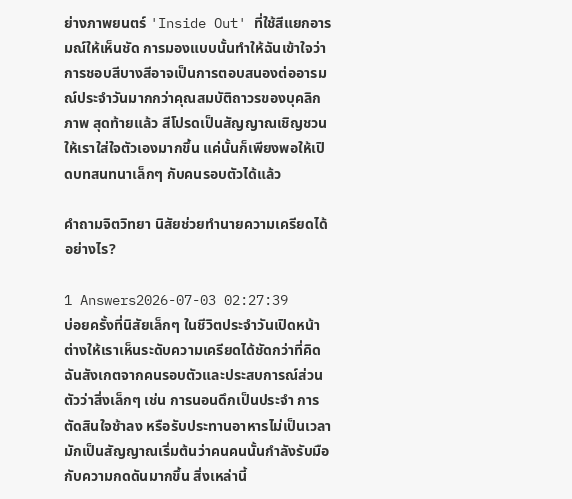ย่างภาพยนตร์ 'Inside Out' ที่ใช้สีแยกอารมณ์ให้เห็นชัด การมองแบบนั้นทำให้ฉันเข้าใจว่าการชอบสีบางสีอาจเป็นการตอบสนองต่ออารมณ์ประจำวันมากกว่าคุณสมบัติถาวรของบุคลิกภาพ สุดท้ายแล้ว สีโปรดเป็นสัญญาณเชิญชวนให้เราใส่ใจตัวเองมากขึ้น แค่นั้นก็เพียงพอให้เปิดบทสนทนาเล็กๆ กับคนรอบตัวได้แล้ว

คําถามจิตวิทยา นิสัยช่วยทำนายความเครียดได้อย่างไร?

1 Answers2026-07-03 02:27:39
บ่อยครั้งที่นิสัยเล็กๆ ในชีวิตประจำวันเปิดหน้าต่างให้เราเห็นระดับความเครียดได้ชัดกว่าที่คิด ฉันสังเกตจากคนรอบตัวและประสบการณ์ส่วนตัวว่าสิ่งเล็กๆ เช่น การนอนดึกเป็นประจำ การตัดสินใจช้าลง หรือรับประทานอาหารไม่เป็นเวลา มักเป็นสัญญาณเริ่มต้นว่าคนคนนั้นกำลังรับมือกับความกดดันมากขึ้น สิ่งเหล่านี้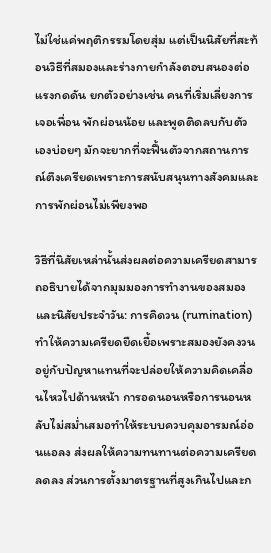ไม่ใช่แค่พฤติกรรมโดยสุ่ม แต่เป็นนิสัยที่สะท้อนวิธีที่สมองและร่างกายกำลังตอบสนองต่อแรงกดดัน ยกตัวอย่างเช่น คนที่เริ่มเลี่ยงการเจอเพื่อน พักผ่อนน้อย และพูดติดลบกับตัวเองบ่อยๆ มักจะยากที่จะฟื้นตัวจากสถานการณ์ตึงเครียดเพราะการสนับสนุนทางสังคมและการพักผ่อนไม่เพียงพอ

วิธีที่นิสัยเหล่านั้นส่งผลต่อความเครียดสามารถอธิบายได้จากมุมมองการทำงานของสมองและนิสัยประจำวัน: การคิดวน (rumination) ทำให้ความเครียดยืดเยื้อเพราะสมองยังคงวนอยู่กับปัญหาแทนที่จะปล่อยให้ความคิดเคลื่อนไหวไปด้านหน้า การอดนอนหรือการนอนหลับไม่สม่ำเสมอทำให้ระบบควบคุมอารมณ์อ่อนแอลง ส่งผลให้ความทนทานต่อความเครียดลดลง ส่วนการตั้งมาตรฐานที่สูงเกินไปและก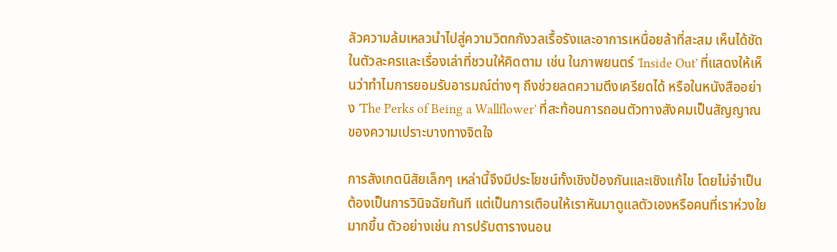ลัวความล้มเหลวนำไปสู่ความวิตกกังวลเรื้อรังและอาการเหนื่อยล้าที่สะสม เห็นได้ชัดในตัวละครและเรื่องเล่าที่ชวนให้คิดตาม เช่น ในภาพยนตร์ 'Inside Out' ที่แสดงให้เห็นว่าทำไมการยอมรับอารมณ์ต่างๆ ถึงช่วยลดความตึงเครียดได้ หรือในหนังสืออย่าง 'The Perks of Being a Wallflower' ที่สะท้อนการถอนตัวทางสังคมเป็นสัญญาณของความเปราะบางทางจิตใจ

การสังเกตนิสัยเล็กๆ เหล่านี้จึงมีประโยชน์ทั้งเชิงป้องกันและเชิงแก้ไข โดยไม่จำเป็นต้องเป็นการวินิจฉัยทันที แต่เป็นการเตือนให้เราหันมาดูแลตัวเองหรือคนที่เราห่วงใยมากขึ้น ตัวอย่างเช่น การปรับตารางนอน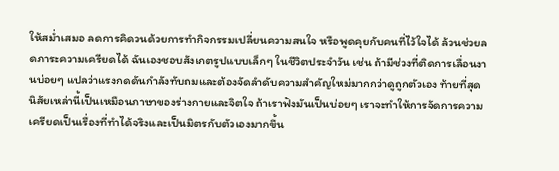ให้สม่ำเสมอ ลดการคิดวนด้วยการทำกิจกรรมเปลี่ยนความสนใจ หรือพูดคุยกับคนที่ไว้ใจได้ ล้วนช่วยลดภาระความเครียดได้ ฉันเองชอบสังเกตรูปแบบเล็กๆ ในชีวิตประจำวัน เช่น ถ้ามีช่วงที่ติดการเลื่อนงานบ่อยๆ แปลว่าแรงกดดันกำลังทับถมและต้องจัดลำดับความสำคัญใหม่มากกว่าดูถูกตัวเอง ท้ายที่สุดนิสัยเหล่านี้เป็นเหมือนภาษาของร่างกายและจิตใจ ถ้าเราฟังมันเป็นบ่อยๆ เราจะทำให้การจัดการความเครียดเป็นเรื่องที่ทำได้จริงและเป็นมิตรกับตัวเองมากขึ้น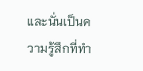และนั่นเป็นความรู้สึกที่ทำ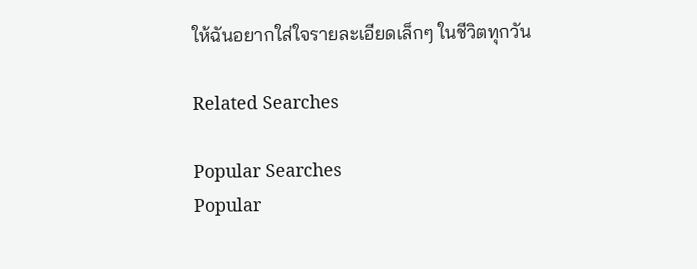ให้ฉันอยากใส่ใจรายละเอียดเล็กๆ ในชีวิตทุกวัน

Related Searches

Popular Searches
Popular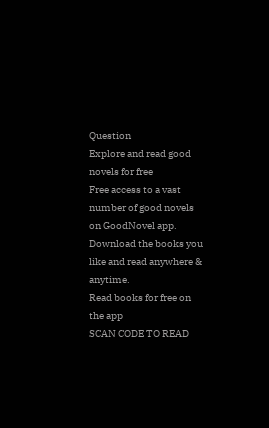Question
Explore and read good novels for free
Free access to a vast number of good novels on GoodNovel app. Download the books you like and read anywhere & anytime.
Read books for free on the app
SCAN CODE TO READ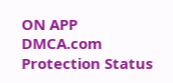ON APP
DMCA.com Protection Status